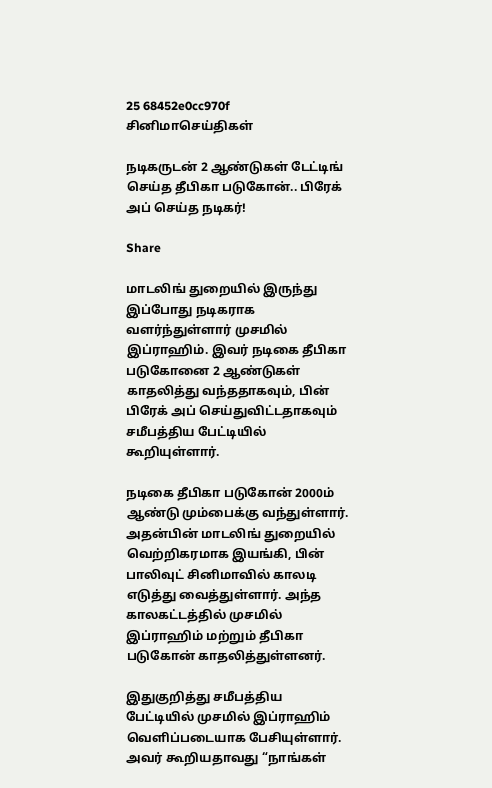25 68452e0cc970f
சினிமாசெய்திகள்

நடிகருடன் 2 ஆண்டுகள் டேட்டிங் செய்த தீபிகா படுகோன்.. பிரேக் அப் செய்த நடிகர்!

Share

மாடலிங் துறையில் இருந்து இப்போது நடிகராக வளர்ந்துள்ளார் முசமில் இப்ராஹிம். இவர் நடிகை தீபிகா படுகோனை 2 ஆண்டுகள் காதலித்து வந்ததாகவும், பின் பிரேக் அப் செய்துவிட்டதாகவும் சமீபத்திய பேட்டியில் கூறியுள்ளார்.

நடிகை தீபிகா படுகோன் 2000ம் ஆண்டு மும்பைக்கு வந்துள்ளார். அதன்பின் மாடலிங் துறையில் வெற்றிகரமாக இயங்கி, பின் பாலிவுட் சினிமாவில் காலடி எடுத்து வைத்துள்ளார். அந்த காலகட்டத்தில் முசமில் இப்ராஹிம் மற்றும் தீபிகா படுகோன் காதலித்துள்ளனர்.

இதுகுறித்து சமீபத்திய பேட்டியில் முசமில் இப்ராஹிம் வெளிப்படையாக பேசியுள்ளார். அவர் கூறியதாவது “நாங்கள்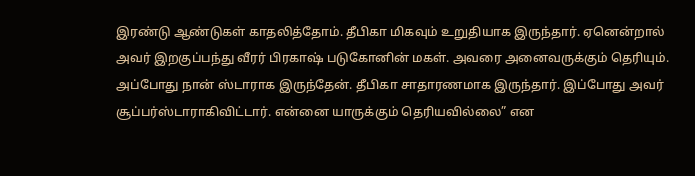இரண்டு ஆண்டுகள் காதலித்தோம். தீபிகா மிகவும் உறுதியாக இருந்தார். ஏனென்றால் அவர் இறகுப்பந்து வீரர் பிரகாஷ் படுகோனின் மகள். அவரை அனைவருக்கும் தெரியும். அப்போது நான் ஸ்டாராக இருந்தேன். தீபிகா சாதாரணமாக இருந்தார். இப்போது அவர் சூப்பர்ஸ்டாராகிவிட்டார். என்னை யாருக்கும் தெரியவில்லை” என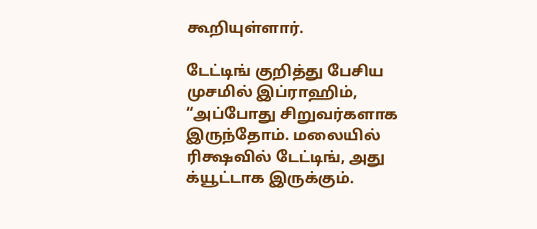கூறியுள்ளார்.

டேட்டிங் குறித்து பேசிய முசமில் இப்ராஹிம், “அப்போது சிறுவர்களாக இருந்தோம். மலையில் ரிக்ஷவில் டேட்டிங், அது க்யூட்டாக இருக்கும்.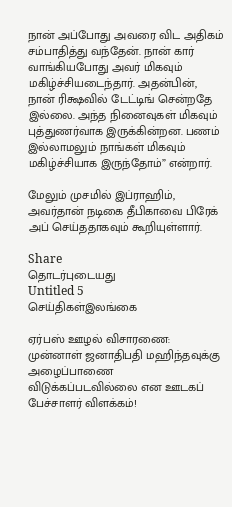நான் அப்போது அவரை விட அதிகம் சம்பாதித்து வந்தேன். நான் கார் வாங்கியபோது அவர் மிகவும் மகிழ்ச்சியடைந்தார். அதன்பின், நான் ரிக்ஷவில் டேட்டிங் சென்றதே இல்லை. அந்த நினைவுகள் மிகவும் புத்துணர்வாக இருக்கின்றன. பணம் இல்லாமலும் நாங்கள் மிகவும் மகிழ்ச்சியாக இருந்தோம்” என்றார்.

மேலும் முசமில் இப்ராஹிம், அவர்தான் நடிகை தீபிகாவை பிரேக் அப் செய்ததாகவும் கூறியுள்ளார்.

Share
தொடர்புடையது
Untitled 5
செய்திகள்இலங்கை

ஏர்பஸ் ஊழல் விசாரணை: முன்னாள் ஜனாதிபதி மஹிந்தவுக்கு அழைப்பாணை விடுக்கப்படவில்லை என ஊடகப் பேச்சாளர் விளக்கம்!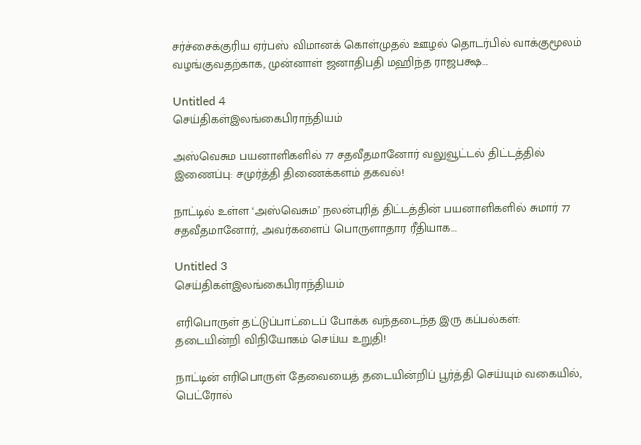சர்ச்சைக்குரிய ஏர்பஸ் விமானக் கொள்முதல் ஊழல் தொடர்பில் வாக்குமூலம் வழங்குவதற்காக, முன்னாள் ஜனாதிபதி மஹிந்த ராஜபக்ஷ...

Untitled 4
செய்திகள்இலங்கைபிராந்தியம்

அஸ்வெசும பயனாளிகளில் 77 சதவீதமானோர் வலுவூட்டல் திட்டத்தில் இணைப்பு: சமுர்த்தி திணைக்களம் தகவல்!

நாட்டில் உள்ள ‘அஸ்வெசும’ நலன்புரித் திட்டத்தின் பயனாளிகளில் சுமார் 77 சதவீதமானோர், அவர்களைப் பொருளாதார ரீதியாக...

Untitled 3
செய்திகள்இலங்கைபிராந்தியம்

எரிபொருள் தட்டுப்பாட்டைப் போக்க வந்தடைந்த இரு கப்பல்கள்: தடையின்றி விநியோகம் செய்ய உறுதி!

நாட்டின் எரிபொருள் தேவையைத் தடையின்றிப் பூர்த்தி செய்யும் வகையில், பெட்ரோல்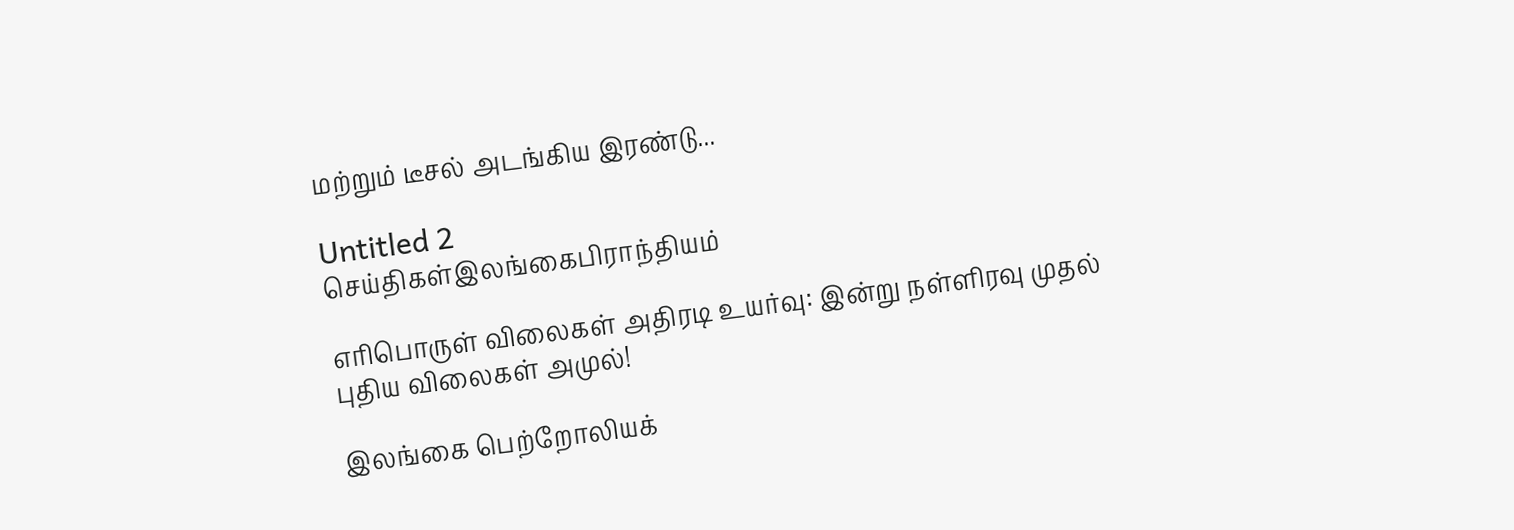மற்றும் டீசல் அடங்கிய இரண்டு...

Untitled 2
செய்திகள்இலங்கைபிராந்தியம்

எரிபொருள் விலைகள் அதிரடி உயர்வு: இன்று நள்ளிரவு முதல் புதிய விலைகள் அமுல்!

இலங்கை பெற்றோலியக்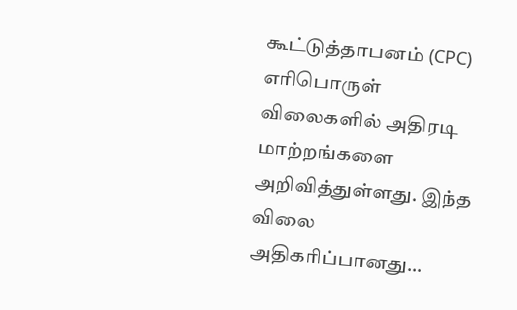கூட்டுத்தாபனம் (CPC) எரிபொருள் விலைகளில் அதிரடி மாற்றங்களை அறிவித்துள்ளது. இந்த விலை அதிகரிப்பானது...